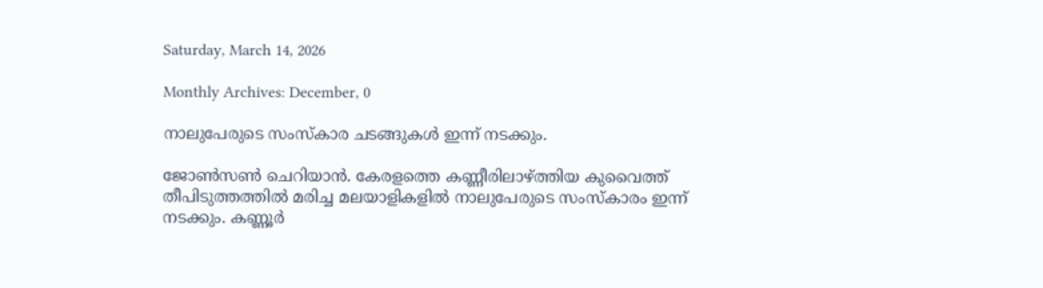Saturday, March 14, 2026

Monthly Archives: December, 0

നാലുപേരുടെ സംസ്കാര ചടങ്ങുകൾ ഇന്ന് നടക്കും.

ജോൺസൺ ചെറിയാൻ. കേരളത്തെ കണ്ണീരിലാഴ്ത്തിയ കുവൈത്ത് തീപിടുത്തത്തിൽ മരിച്ച മലയാളികളിൽ നാലുപേരുടെ സംസ്കാരം ഇന്ന് നടക്കും. കണ്ണൂർ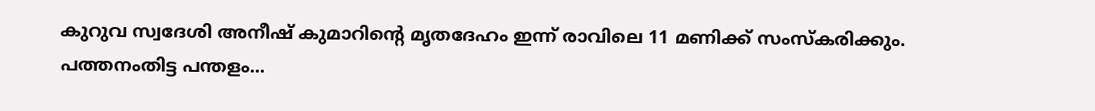കുറുവ സ്വദേശി അനീഷ് കുമാറിന്റെ മൃതദേഹം ഇന്ന് രാവിലെ 11 മണിക്ക് സംസ്കരിക്കും. പത്തനംതിട്ട പന്തളം...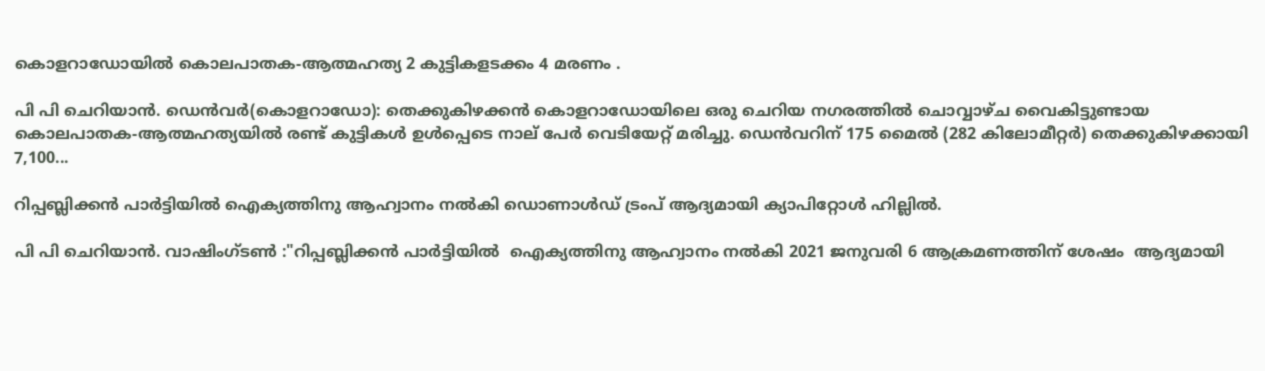കൊളറാഡോയിൽ കൊലപാതക-ആത്മഹത്യ 2 കുട്ടികളടക്കം 4 മരണം .

പി പി ചെറിയാൻ. ഡെൻവർ(കൊളറാഡോ): തെക്കുകിഴക്കൻ കൊളറാഡോയിലെ ഒരു ചെറിയ നഗരത്തിൽ ചൊവ്വാഴ്ച വൈകിട്ടുണ്ടായ കൊലപാതക-ആത്മഹത്യയിൽ രണ്ട് കുട്ടികൾ ഉൾപ്പെടെ നാല് പേർ വെടിയേറ്റ് മരിച്ചു. ഡെൻവറിന് 175 മൈൽ (282 കിലോമീറ്റർ) തെക്കുകിഴക്കായി 7,100...

റിപ്പബ്ലിക്കൻ പാർട്ടിയിൽ ഐക്യത്തിനു ആഹ്വാനം നൽകി ഡൊണാൾഡ് ട്രംപ് ആദ്യമായി ക്യാപിറ്റോൾ ഹില്ലിൽ.

പി പി ചെറിയാൻ. വാഷിംഗ്ടൺ :"റിപ്പബ്ലിക്കൻ പാർട്ടിയിൽ  ഐക്യത്തിനു ആഹ്വാനം നൽകി 2021 ജനുവരി 6 ആക്രമണത്തിന് ശേഷം  ആദ്യമായി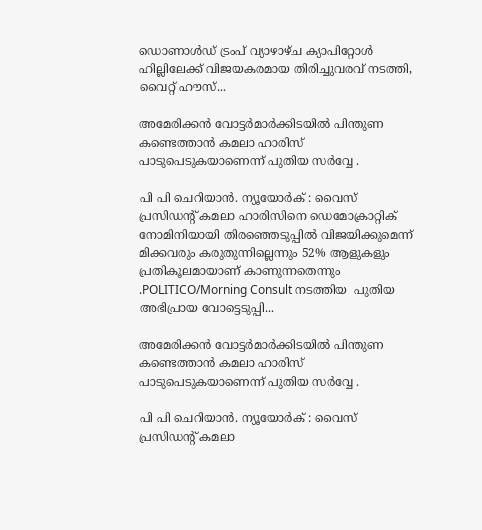ഡൊണാൾഡ് ട്രംപ് വ്യാഴാഴ്ച ക്യാപിറ്റോൾ ഹില്ലിലേക്ക് വിജയകരമായ തിരിച്ചുവരവ് നടത്തി, വൈറ്റ് ഹൗസ്...

അമേരിക്കൻ വോട്ടർമാർക്കിടയിൽ പിന്തുണ കണ്ടെത്താൻ കമലാ ഹാരിസ് പാടുപെടുകയാണെന്ന് പുതിയ സർവ്വേ .

പി പി ചെറിയാൻ. ന്യൂയോർക് : വൈസ് പ്രസിഡൻ്റ് കമലാ ഹാരിസിനെ ഡെമോക്രാറ്റിക് നോമിനിയായി തിരഞ്ഞെടുപ്പിൽ വിജയിക്കുമെന്ന് മിക്കവരും കരുതുന്നില്ലെന്നും 52% ആളുകളും പ്രതികൂലമായാണ് കാണുന്നതെന്നും .POLITICO/Morning Consult നടത്തിയ  പുതിയ  അഭിപ്രായ വോട്ടെടുപ്പി...

അമേരിക്കൻ വോട്ടർമാർക്കിടയിൽ പിന്തുണ കണ്ടെത്താൻ കമലാ ഹാരിസ് പാടുപെടുകയാണെന്ന് പുതിയ സർവ്വേ .

പി പി ചെറിയാൻ. ന്യൂയോർക് : വൈസ് പ്രസിഡൻ്റ് കമലാ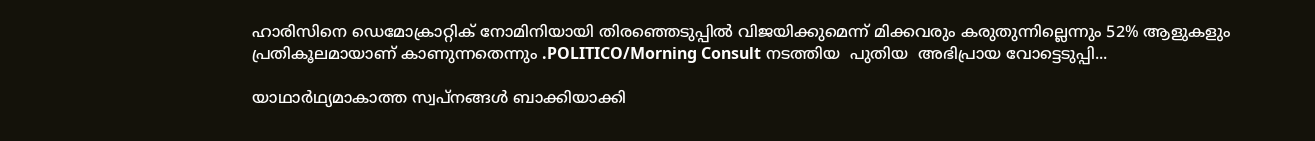ഹാരിസിനെ ഡെമോക്രാറ്റിക് നോമിനിയായി തിരഞ്ഞെടുപ്പിൽ വിജയിക്കുമെന്ന് മിക്കവരും കരുതുന്നില്ലെന്നും 52% ആളുകളും പ്രതികൂലമായാണ് കാണുന്നതെന്നും .POLITICO/Morning Consult നടത്തിയ  പുതിയ  അഭിപ്രായ വോട്ടെടുപ്പി...

യാഥാർഥ്യമാകാത്ത സ്വപ്‌നങ്ങൾ ബാക്കിയാക്കി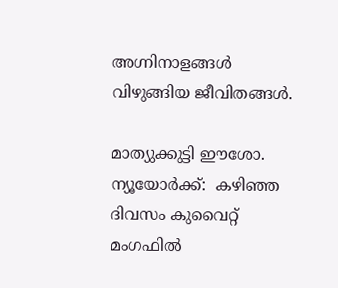അഗ്നിനാളങ്ങൾ വിഴുങ്ങിയ ജീവിതങ്ങൾ.

മാത്യുക്കുട്ടി ഈശോ. ന്യൂയോർക്ക്:  കഴിഞ്ഞ ദിവസം കുവൈറ്റ് മംഗഫിൽ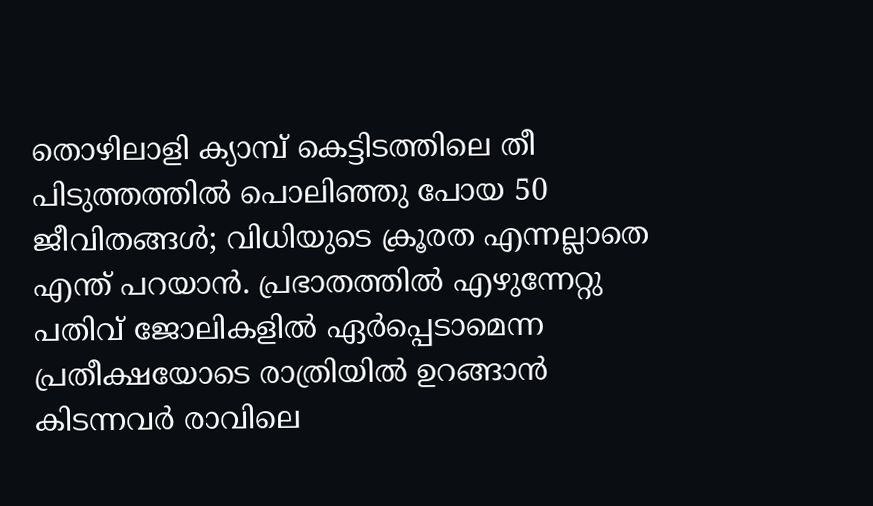തൊഴിലാളി ക്യാമ്പ് കെട്ടിടത്തിലെ തീ പിടുത്തത്തിൽ പൊലിഞ്ഞു പോയ 50 ജീവിതങ്ങൾ; വിധിയുടെ ക്രൂരത എന്നല്ലാതെ എന്ത് പറയാൻ. പ്രഭാതത്തിൽ എഴുന്നേറ്റു പതിവ് ജോലികളിൽ ഏർപ്പെടാമെന്ന പ്രതീക്ഷയോടെ രാത്രിയിൽ ഉറങ്ങാൻ കിടന്നവർ രാവിലെ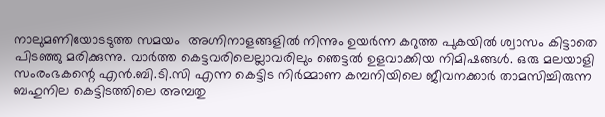നാലുമണിയോടടുത്ത സമയം  അഗ്നിനാളങ്ങളിൽ നിന്നും ഉയർന്ന കറുത്ത പുകയിൽ ശ്വാസം കിട്ടാതെ പിടഞ്ഞു മരിക്കുന്നു. വാർത്ത കെട്ടവരിലെല്ലാവരിലും ഞെട്ടൽ ഉളവാക്കിയ നിമിഷങ്ങൾ. ഒരു മലയാളി സംരംഭകന്റെ എൻ.ബി.ടി.സി എന്ന കെട്ടിട നിർമ്മാണ കമ്പനിയിലെ ജീവനക്കാർ താമസിച്ചിരുന്ന ബഹുനില കെട്ടിടത്തിലെ അമ്പതു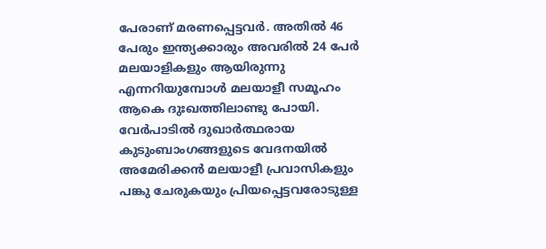പേരാണ് മരണപ്പെട്ടവർ. അതിൽ 46 പേരും ഇന്ത്യക്കാരും അവരിൽ 24 പേർ മലയാളികളും ആയിരുന്നു എന്നറിയുമ്പോൾ മലയാളീ സമൂഹം ആകെ ദുഃഖത്തിലാണ്ടു പോയി. വേർപാടിൽ ദുഖാർത്ഥരായ കുടുംബാംഗങ്ങളുടെ വേദനയിൽ അമേരിക്കൻ മലയാളീ പ്രവാസികളും പങ്കു ചേരുകയും പ്രിയപ്പെട്ടവരോടുള്ള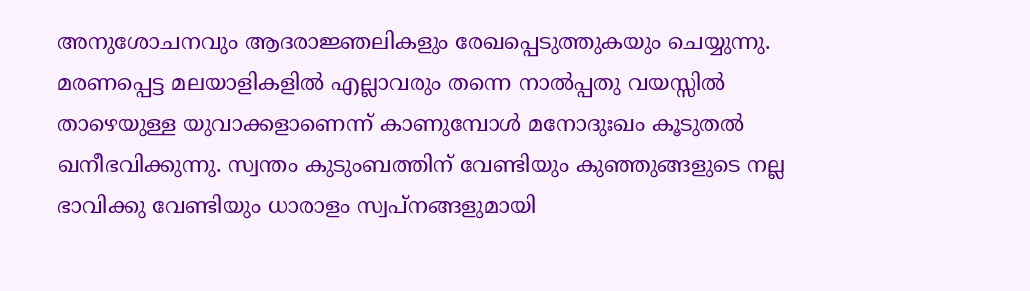അനുശോചനവും ആദരാജ്ഞലികളും രേഖപ്പെടുത്തുകയും ചെയ്യുന്നു. മരണപ്പെട്ട മലയാളികളിൽ എല്ലാവരും തന്നെ നാൽപ്പതു വയസ്സിൽ താഴെയുള്ള യുവാക്കളാണെന്ന് കാണുമ്പോൾ മനോദുഃഖം കൂടുതൽ ഖനീഭവിക്കുന്നു. സ്വന്തം കുടുംബത്തിന് വേണ്ടിയും കുഞ്ഞുങ്ങളുടെ നല്ല ഭാവിക്കു വേണ്ടിയും ധാരാളം സ്വപ്നങ്ങളുമായി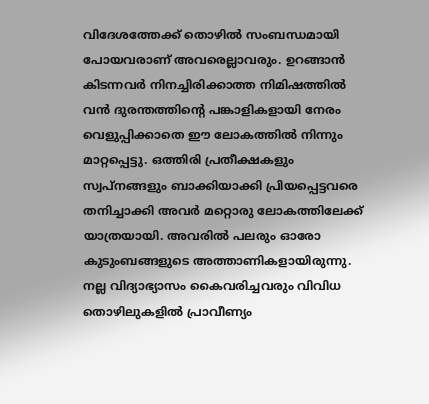വിദേശത്തേക്ക് തൊഴിൽ സംബന്ധമായി പോയവരാണ് അവരെല്ലാവരും. ഉറങ്ങാൻ കിടന്നവർ നിനച്ചിരിക്കാത്ത നിമിഷത്തിൽ വൻ ദുരന്തത്തിന്റെ പങ്കാളികളായി നേരം വെളുപ്പിക്കാതെ ഈ ലോകത്തിൽ നിന്നും മാറ്റപ്പെട്ടു. ഒത്തിരി പ്രതീക്ഷകളും സ്വപ്നങ്ങളും ബാക്കിയാക്കി പ്രിയപ്പെട്ടവരെ  തനിച്ചാക്കി അവർ മറ്റൊരു ലോകത്തിലേക്ക് യാത്രയായി. അവരിൽ പലരും ഓരോ കുടുംബങ്ങളുടെ അത്താണികളായിരുന്നു. നല്ല വിദ്യാഭ്യാസം കൈവരിച്ചവരും വിവിധ തൊഴിലുകളിൽ പ്രാവീണ്യം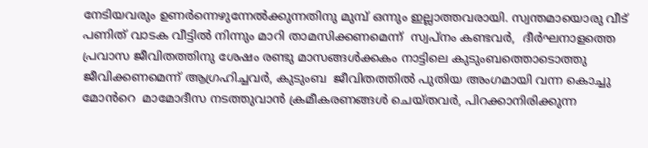നേടിയവരും ഉണർന്നെഴുന്നേൽക്കുന്നതിനു മുമ്പ് ഒന്നും ഇല്ലാത്തവരായി. സ്വന്തമായൊരു വീട് പണിത് വാടക വീട്ടിൽ നിന്നും മാറി താമസിക്കണമെന്ന്  സ്വപ്നം കണ്ടവർ,  ദീർഘനാളത്തെ പ്രവാസ ജീവിതത്തിനു ശേഷം രണ്ടു മാസങ്ങൾക്കകം നാട്ടിലെ കുടുംബത്തൊടൊത്തു ജീവിക്കണമെന്ന് ആഗ്രഹിച്ചവർ, കുടുംബ  ജീവിതത്തിൽ പുതിയ അംഗമായി വന്ന കൊച്ചു മോൻറെ  മാമോദീസ നടത്തുവാൻ ക്രമീകരണങ്ങൾ ചെയ്തവർ, പിറക്കാനിരിക്കുന്ന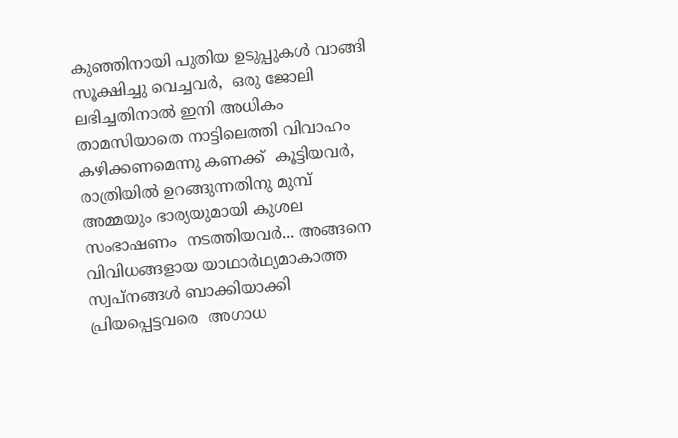കുഞ്ഞിനായി പുതിയ ഉടുപ്പുകൾ വാങ്ങി സൂക്ഷിച്ചു വെച്ചവർ,  ഒരു ജോലി ലഭിച്ചതിനാൽ ഇനി അധികം താമസിയാതെ നാട്ടിലെത്തി വിവാഹം കഴിക്കണമെന്നു കണക്ക്  കൂട്ടിയവർ, രാത്രിയിൽ ഉറങ്ങുന്നതിനു മുമ്പ്  അമ്മയും ഭാര്യയുമായി കുശല സംഭാഷണം  നടത്തിയവർ... അങ്ങനെ വിവിധങ്ങളായ യാഥാർഥ്യമാകാത്ത സ്വപ്‌നങ്ങൾ ബാക്കിയാക്കി പ്രിയപ്പെട്ടവരെ  അഗാധ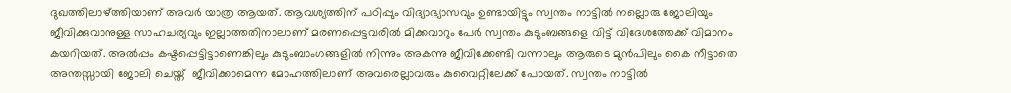ദുഖത്തിലാഴ്ത്തിയാണ് അവർ യാത്ര ആയത്. ആവശ്യത്തിന് പഠിപ്പും വിദ്യാഭ്യാസവും ഉണ്ടായിട്ടും സ്വന്തം നാട്ടിൽ നല്ലൊരു ജോലിയും ജീവിക്കുവാനുള്ള സാഹചര്യവും ഇല്ലാത്തതിനാലാണ് മരണപ്പെട്ടവരിൽ മിക്കവാറും പേർ സ്വന്തം കുടുംബങ്ങളെ വിട്ട് വിദേശത്തേക്ക് വിമാനം കയറിയത്. അൽപ്പം കഷ്ടപ്പെട്ടിട്ടാണെങ്കിലും കുടുംബാംഗങ്ങളിൽ നിന്നും അകന്നു ജീവിക്കേണ്ടി വന്നാലും ആരുടെ മുൻപിലും കൈ നീട്ടാതെ അന്തസ്സായി ജോലി ചെയ്ത്  ജീവിക്കാമെന്ന മോഹത്തിലാണ് അവരെല്ലാവരും കുവൈറ്റിലേക്ക് പോയത്. സ്വന്തം നാട്ടിൽ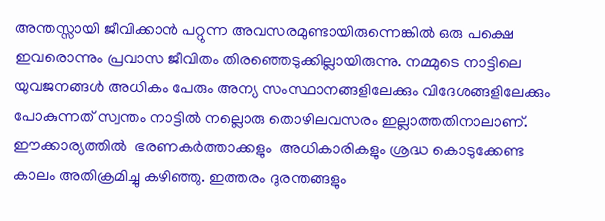അന്തസ്സായി ജീവിക്കാൻ പറ്റുന്ന അവസരമുണ്ടായിരുന്നെങ്കിൽ ഒരു പക്ഷെ ഇവരൊന്നും പ്രവാസ ജീവിതം തിരഞ്ഞെടുക്കില്ലായിരുന്നു. നമ്മുടെ നാട്ടിലെ യുവജനങ്ങൾ അധികം പേരും അന്യ സംസ്ഥാനങ്ങളിലേക്കും വിദേശങ്ങളിലേക്കും പോകുന്നത് സ്വന്തം നാട്ടിൽ നല്ലൊരു തൊഴിലവസരം ഇല്ലാത്തതിനാലാണ്. ഈക്കാര്യത്തിൽ  ഭരണകർത്താക്കളും  അധികാരികളും ശ്രദ്ധ കൊടുക്കേണ്ട കാലം അതിക്രമിച്ചു കഴിഞ്ഞു. ഇത്തരം ദുരന്തങ്ങളും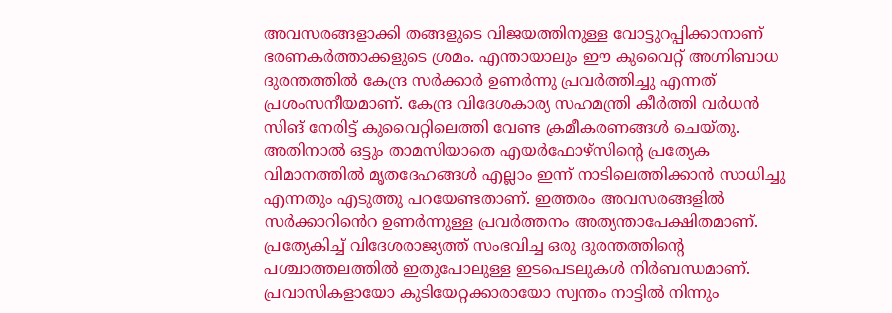അവസരങ്ങളാക്കി തങ്ങളുടെ വിജയത്തിനുള്ള വോട്ടുറപ്പിക്കാനാണ് ഭരണകർത്താക്കളുടെ ശ്രമം. എന്തായാലും ഈ കുവൈറ്റ് അഗ്നിബാധ ദുരന്തത്തിൽ കേന്ദ്ര സർക്കാർ ഉണർന്നു പ്രവർത്തിച്ചു എന്നത് പ്രശംസനീയമാണ്. കേന്ദ്ര വിദേശകാര്യ സഹമന്ത്രി കീർത്തി വർധൻ സിങ് നേരിട്ട് കുവൈറ്റിലെത്തി വേണ്ട ക്രമീകരണങ്ങൾ ചെയ്തു. അതിനാൽ ഒട്ടും താമസിയാതെ എയർഫോഴ്സിന്റെ പ്രത്യേക വിമാനത്തിൽ മൃതദേഹങ്ങൾ എല്ലാം ഇന്ന് നാടിലെത്തിക്കാൻ സാധിച്ചു എന്നതും എടുത്തു പറയേണ്ടതാണ്. ഇത്തരം അവസരങ്ങളിൽ സർക്കാറിൻെറ ഉണർന്നുള്ള പ്രവർത്തനം അത്യന്താപേക്ഷിതമാണ്. പ്രത്യേകിച്ച് വിദേശരാജ്യത്ത് സംഭവിച്ച ഒരു ദുരന്തത്തിന്റെ പശ്ചാത്തലത്തിൽ ഇതുപോലുള്ള ഇടപെടലുകൾ നിർബന്ധമാണ്. പ്രവാസികളായോ കുടിയേറ്റക്കാരായോ സ്വന്തം നാട്ടിൽ നിന്നും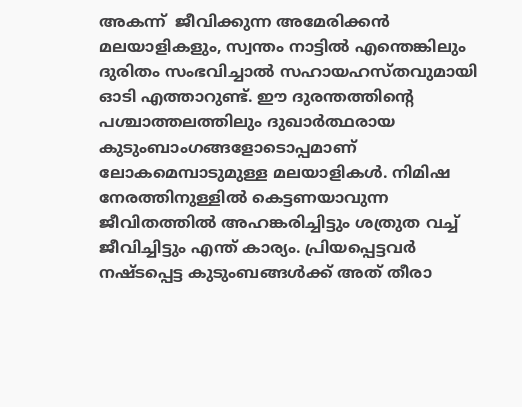അകന്ന്  ജീവിക്കുന്ന അമേരിക്കൻ മലയാളികളും, സ്വന്തം നാട്ടിൽ എന്തെങ്കിലും ദുരിതം സംഭവിച്ചാൽ സഹായഹസ്തവുമായി ഓടി എത്താറുണ്ട്. ഈ ദുരന്തത്തിന്റെ പശ്ചാത്തലത്തിലും ദുഖാർത്ഥരായ കുടുംബാംഗങ്ങളോടൊപ്പമാണ് ലോകമെമ്പാടുമുള്ള മലയാളികൾ. നിമിഷ നേരത്തിനുള്ളിൽ കെട്ടണയാവുന്ന ജീവിതത്തിൽ അഹങ്കരിച്ചിട്ടും ശത്രുത വച്ച് ജീവിച്ചിട്ടും എന്ത് കാര്യം. പ്രിയപ്പെട്ടവർ നഷ്ടപ്പെട്ട കുടുംബങ്ങൾക്ക് അത് തീരാ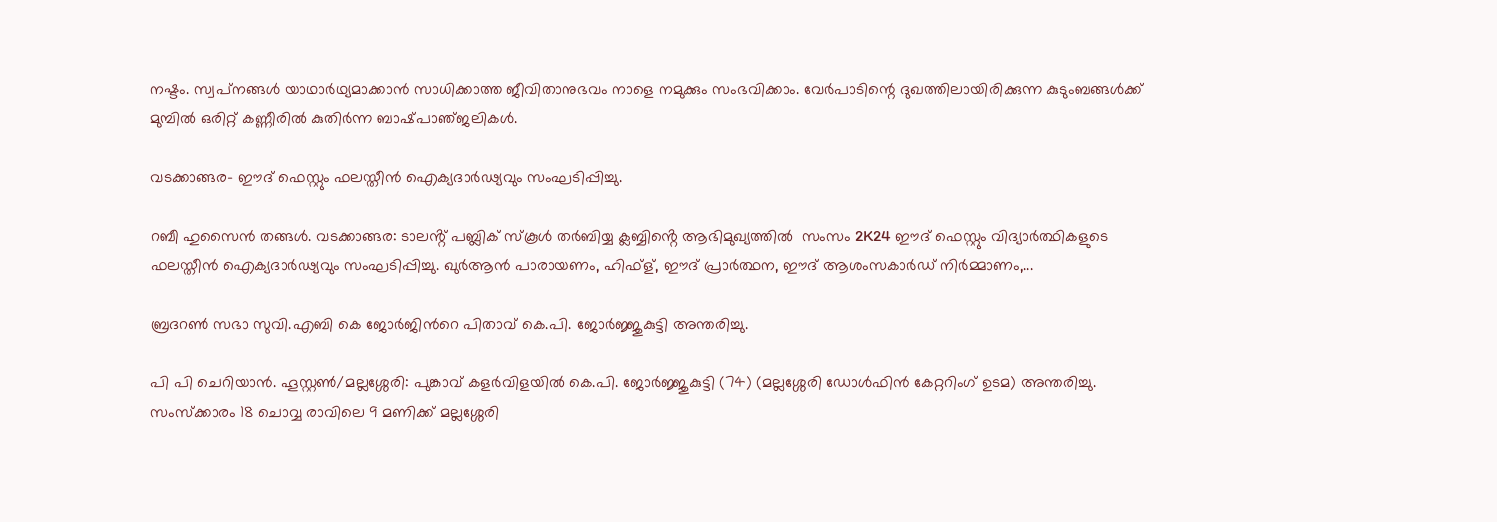നഷ്ടം. സ്വപ്‌നങ്ങൾ യാഥാർഥ്യമാക്കാൻ സാധിക്കാത്ത ജീവിതാനുഭവം നാളെ നമുക്കും സംഭവിക്കാം. വേർപാടിന്റെ ദുഖത്തിലായിരിക്കുന്ന കുടുംബങ്ങൾക്ക് മുമ്പിൽ ഒരിറ്റ് കണ്ണീരിൽ കുതിർന്ന ബാഷ്‌പാഞ്‌ജലികൾ.

വടക്കാങ്ങര- ഈദ് ഫെസ്റ്റും ഫലസ്തീൻ ഐക്യദാർഢ്യവും സംഘടിപ്പിച്ചു.

റബീ ഹുസൈൻ തങ്ങൾ. വടക്കാങ്ങര: ടാലൻ്റ് പബ്ലിക് സ്കൂൾ തർബിയ്യ ക്ലബ്ബിൻ്റെ ആഭിമുഖ്യത്തിൽ  സംസം 2K24 ഈദ് ഫെസ്റ്റും വിദ്യാർത്ഥികളുടെ ഫലസ്തീൻ ഐക്യദാർഢ്യവും സംഘടിപ്പിച്ചു. ഖുർആൻ പാരായണം, ഹിഫ്ള്, ഈദ് പ്രാർത്ഥന, ഈദ് ആശംസകാർഡ് നിർമ്മാണം,...

ബ്രദറൺ സഭാ സുവി.എബി കെ ജോർജിൻറെ പിതാവ് കെ.പി. ജോർജ്ജുകുട്ടി അന്തരിച്ചു.

പി പി ചെറിയാൻ. ഹൂസ്റ്റൺ/മല്ലശ്ശേരി: പുങ്കാവ് കളർവിളയിൽ കെ.പി. ജോർജ്ജുകുട്ടി (74) (മല്ലശ്ശേരി ഡോൾഫിൻ കേറ്ററിംഗ് ഉടമ) അന്തരിച്ചു. സംസ്ക്കാരം 18 ചൊവ്വ രാവിലെ 9 മണിക്ക് മല്ലശ്ശേരി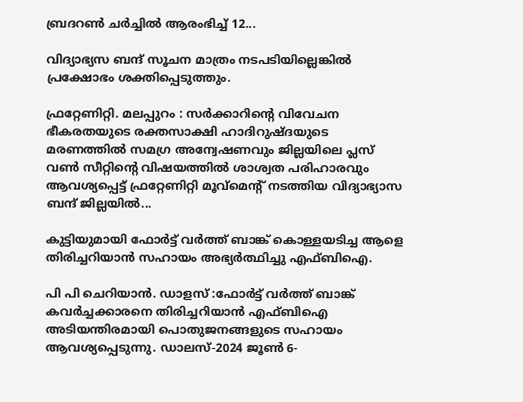ബ്രദറൺ ചർച്ചിൽ ആരംഭിച്ച് 12...

വിദ്യാഭ്യസ ബന്ദ് സൂചന മാത്രം നടപടിയില്ലെങ്കിൽ പ്രക്ഷോഭം ശക്തിപ്പെടുത്തും.

ഫ്രറ്റേണിറ്റി. മലപ്പുറം : സർക്കാറിൻ്റെ വിവേചന ഭീകരതയുടെ രക്തസാക്ഷി ഹാദിറുഷ്ദയുടെ മരണത്തിൽ സമഗ്ര അന്വേഷണവും ജില്ലയിലെ പ്ലസ് വൺ സീറ്റിൻ്റെ വിഷയത്തിൽ ശാശ്വത പരിഹാരവും ആവശ്യപ്പെട്ട് ഫ്രറ്റേണിറ്റി മൂവ്മെൻ്റ് നടത്തിയ വിദ്യാഭ്യാസ ബന്ദ് ജില്ലയിൽ...

കുട്ടിയുമായി ഫോർട്ട് വർത്ത് ബാങ്ക് കൊള്ളയടിച്ച ആളെ തിരിച്ചറിയാൻ സഹായം അഭ്യർത്ഥിച്ചു എഫ്ബിഐ.

പി പി ചെറിയാൻ. ഡാളസ് :ഫോർട്ട് വർത്ത് ബാങ്ക് കവർച്ചക്കാരനെ തിരിച്ചറിയാൻ എഫ്ബിഐ അടിയന്തിരമായി പൊതുജനങ്ങളുടെ സഹായം ആവശ്യപ്പെടുന്നു. ഡാലസ്-2024 ജൂൺ 6-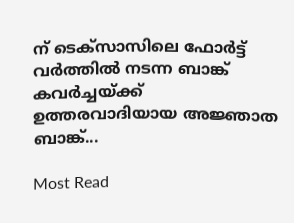ന് ടെക്‌സാസിലെ ഫോർട്ട് വർത്തിൽ നടന്ന ബാങ്ക് കവർച്ചയ്ക്ക് ഉത്തരവാദിയായ അജ്ഞാത ബാങ്ക്...

Most Read